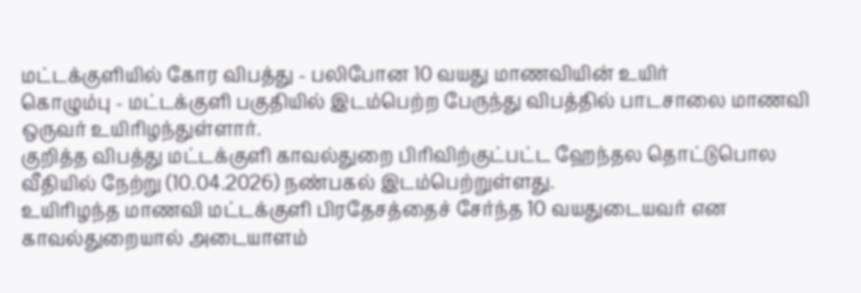மட்டக்குளியில் கோர விபத்து - பலிபோன 10 வயது மாணவியின் உயிர்
கொழும்பு - மட்டக்குளி பகுதியில் இடம்பெற்ற பேருந்து விபத்தில் பாடசாலை மாணவி ஒருவர் உயிரிழந்துள்ளார்.
குறித்த விபத்து மட்டக்குளி காவல்துறை பிரிவிற்குட்பட்ட ஹேந்தல தொட்டுபொல வீதியில் நேற்று (10.04.2026) நண்பகல் இடம்பெற்றுள்ளது.
உயிரிழந்த மாணவி மட்டக்குளி பிரதேசத்தைச் சேர்ந்த 10 வயதுடையவர் என காவல்துறையால் அடையாளம்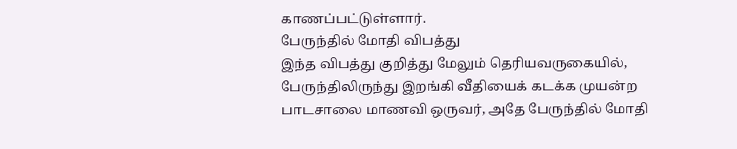காணப்பட்டுள்ளார்.
பேருந்தில் மோதி விபத்து
இந்த விபத்து குறித்து மேலும் தெரியவருகையில், பேருந்திலிருந்து இறங்கி வீதியைக் கடக்க முயன்ற பாடசாலை மாணவி ஒருவர், அதே பேருந்தில் மோதி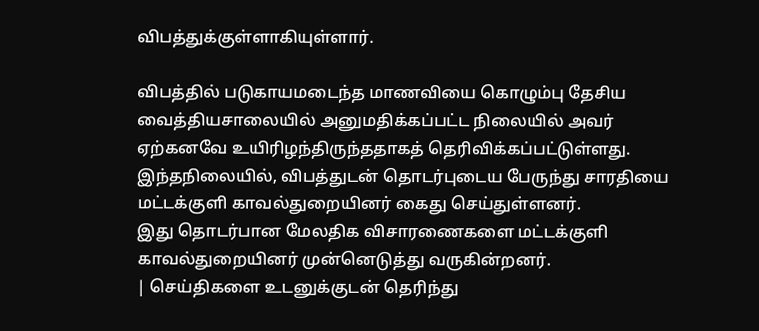விபத்துக்குள்ளாகியுள்ளார்.

விபத்தில் படுகாயமடைந்த மாணவியை கொழும்பு தேசிய வைத்தியசாலையில் அனுமதிக்கப்பட்ட நிலையில் அவர் ஏற்கனவே உயிரிழந்திருந்ததாகத் தெரிவிக்கப்பட்டுள்ளது.
இந்தநிலையில், விபத்துடன் தொடர்புடைய பேருந்து சாரதியை மட்டக்குளி காவல்துறையினர் கைது செய்துள்ளனர்.
இது தொடர்பான மேலதிக விசாரணைகளை மட்டக்குளி காவல்துறையினர் முன்னெடுத்து வருகின்றனர்.
| செய்திகளை உடனுக்குடன் தெரிந்து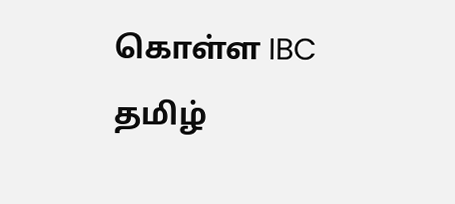கொள்ள IBC தமிழ்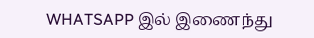WHATSAPP இல் இணைந்து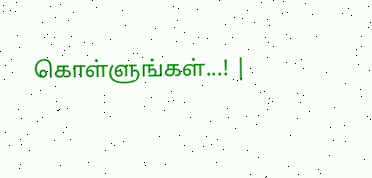கொள்ளுங்கள்...! |